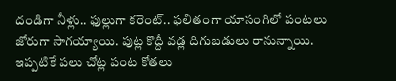దండిగా నీళ్లు.. ఫుల్లుగా కరెంట్.. ఫలితంగా యాసంగిలో పంటలు జోరుగా సాగయ్యాయి. పుట్ల కొద్దీ వడ్ల దిగుబడులు రానున్నాయి. ఇప్పటికే పలు చోట్ల పంట కోతలు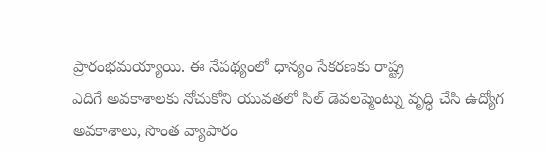ప్రారంభమయ్యాయి. ఈ నేపథ్యంలో ధాన్యం సేకరణకు రాష్ట్ర
ఎదిగే అవకాశాలకు నోచుకోని యువతలో సిల్ డెవలప్మెంట్ను వృద్ధి చేసి ఉద్యోగ అవకాశాలు, సొంత వ్యాపారం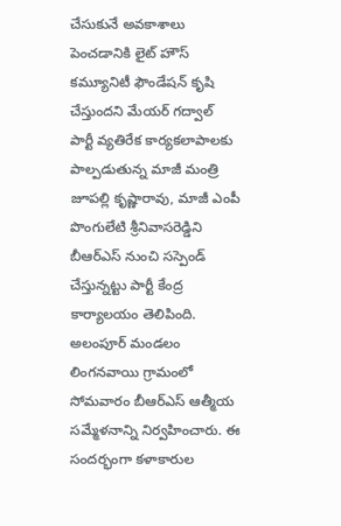చేసుకునే అవకాశాలు పెంచడానికి లైట్ హౌస్ కమ్యూనిటీ ఫౌండేషన్ కృషి చేస్తుందని మేయర్ గద్వాల్
పార్టీ వ్యతిరేక కార్యకలాపాలకు పాల్పడుతున్న మాజీ మంత్రి జూపల్లి కృష్ణారావు, మాజీ ఎంపీ పొంగులేటి శ్రీనివాసరెడ్డిని బీఆర్ఎస్ నుంచి సస్పెండ్ చేస్తున్నట్టు పార్టీ కేంద్ర కార్యాలయం తెలిపింది.
అలంపూర్ మండలం లింగనవాయి గ్రామంలో సోమవారం బీఆర్ఎస్ ఆత్మీయ సమ్మేళనాన్ని నిర్వహించారు. ఈ సందర్భంగా కళాకారుల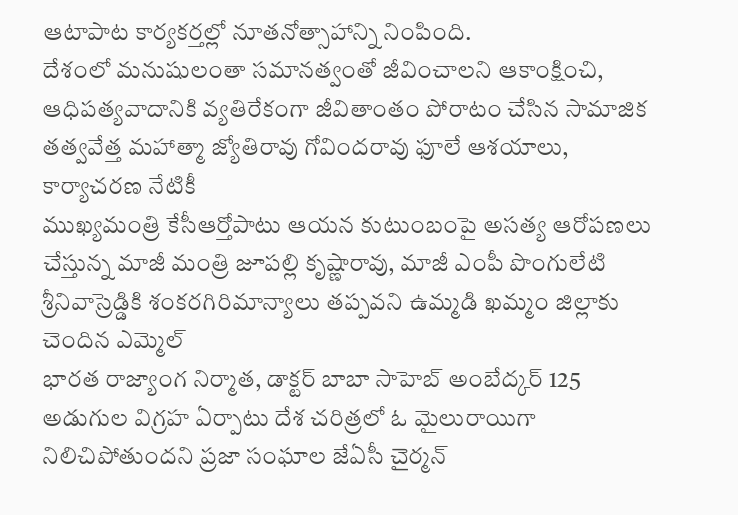ఆటాపాట కార్యకర్తల్లో నూతనోత్సాహాన్ని నింపింది.
దేశంలో మనుషులంతా సమానత్వంతో జీవించాలని ఆకాంక్షించి, ఆధిపత్యవాదానికి వ్యతిరేకంగా జీవితాంతం పోరాటం చేసిన సామాజిక తత్వవేత్త మహాత్మా జ్యోతిరావు గోవిందరావు ఫూలే ఆశయాలు, కార్యాచరణ నేటికీ
ముఖ్యమంత్రి కేసీఆర్తోపాటు ఆయన కుటుంబంపై అసత్య ఆరోపణలు చేస్తున్న మాజీ మంత్రి జూపల్లి కృష్ణారావు, మాజీ ఎంపీ పొంగులేటి శ్రీనివాస్రెడ్డికి శంకరగిరిమాన్యాలు తప్పవని ఉమ్మడి ఖమ్మం జిల్లాకు చెందిన ఎమ్మెల్
భారత రాజ్యాంగ నిర్మాత, డాక్టర్ బాబా సాహెబ్ అంబేద్కర్ 125 అడుగుల విగ్రహ ఏర్పాటు దేశ చరిత్రలో ఓ మైలురాయిగా నిలిచిపోతుందని ప్రజా సంఘాల జేఏసీ చైర్మన్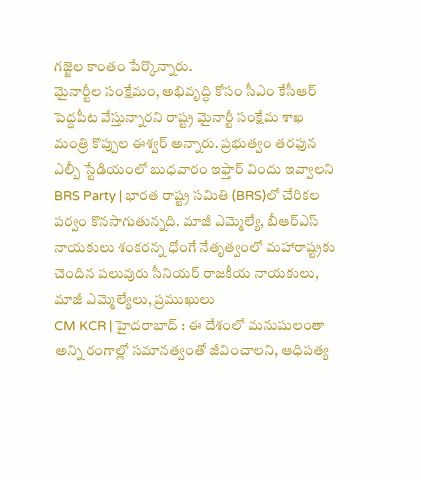గజ్జెల కాంతం పేర్కొన్నారు.
మైనార్టీల సంక్షేమం, అభివృద్ధి కోసం సీఎం కేసీఆర్ పెద్దపీట వేస్తున్నారని రాష్ట్ర మైనార్టీ సంక్షేమ శాఖ మంత్రి కొప్పుల ఈశ్వర్ అన్నారు. ప్రభుత్వం తరఫున ఎల్బీ స్టేడియంలో బుధవారం ఇఫ్తార్ విందు ఇవ్వాలని
BRS Party | భారత రాష్ట్ర సమితి (BRS)లో చేరికల పర్వం కొనసాగుతున్నది. మాజీ ఎమ్మెల్యే, బీఆర్ఎస్ నాయకులు శంకరన్న ధోంగే నేతృత్వంలో మహారాష్ట్రకు చెందిన పలువురు సీనియర్ రాజకీయ నాయకులు, మాజీ ఎమ్మెల్యేలు, ప్రముఖులు
CM KCR | హైదరాబాద్ : ఈ దేశంలో మనుషులంతా అన్ని రంగాల్లో సమానత్వంతో జీవించాలని, ఆధిపత్య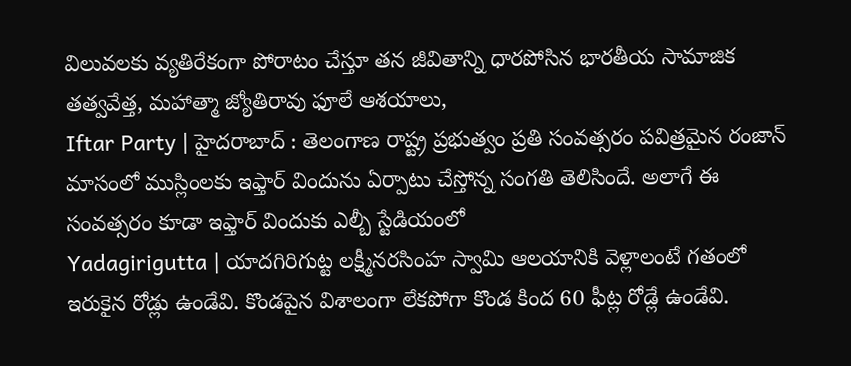విలువలకు వ్యతిరేకంగా పోరాటం చేస్తూ తన జీవితాన్ని ధారపోసిన భారతీయ సామాజిక తత్వవేత్త, మహాత్మా జ్యోతిరావు ఫూలే ఆశయాలు,
Iftar Party | హైదరాబాద్ : తెలంగాణ రాష్ట్ర ప్రభుత్వం ప్రతి సంవత్సరం పవిత్రమైన రంజాన్ మాసంలో ముస్లింలకు ఇఫ్తార్ విందును ఏర్పాటు చేస్తోన్న సంగతి తెలిసిందే. అలాగే ఈ సంవత్సరం కూడా ఇఫ్తార్ విందుకు ఎల్బీ స్టేడియంలో
Yadagirigutta | యాదగిరిగుట్ట లక్ష్మీనరసింహ స్వామి ఆలయానికి వెళ్లాలంటే గతంలో ఇరుకైన రోడ్లు ఉండేవి. కొండపైన విశాలంగా లేకపోగా కొండ కింద 60 ఫీట్ల రోడ్లే ఉండేవి.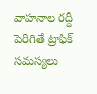వాహనాల రద్దీ పెరిగితే ట్రాఫిక్ సమస్యలు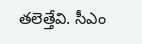తలెత్తేవి. సీఎం